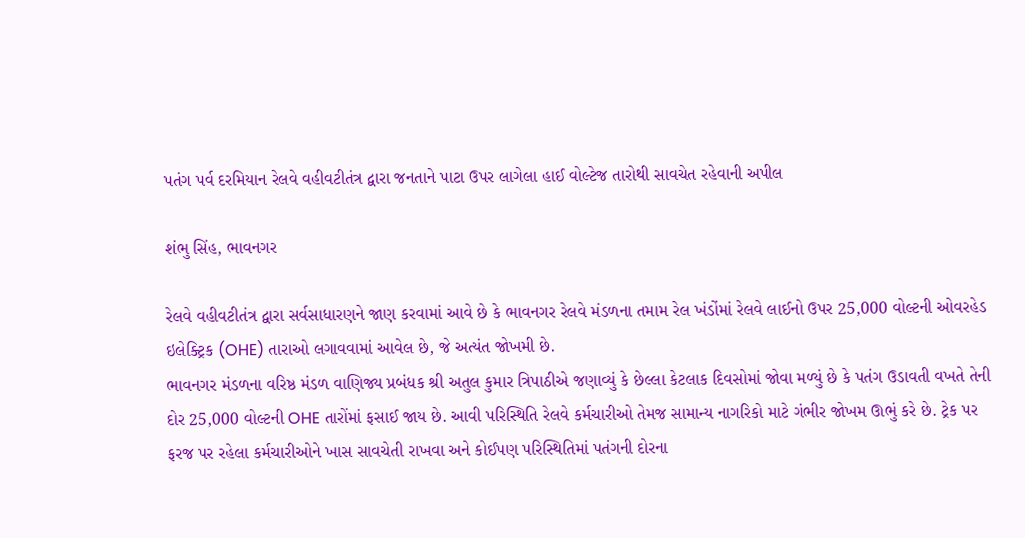પતંગ પર્વ દરમિયાન રેલવે વહીવટીતંત્ર દ્વારા જનતાને પાટા ઉપર લાગેલા હાઈ વોલ્ટેજ તારોથી સાવચેત રહેવાની અપીલ

શંભુ સિંહ, ભાવનગર

રેલવે વહીવટીતંત્ર દ્વારા સર્વસાધારણને જાણ કરવામાં આવે છે કે ભાવનગર રેલવે મંડળના તમામ રેલ ખંડોંમાં રેલવે લાઈનો ઉપર 25,000 વોલ્ટની ઓવરહેડ ઇલેક્ટ્રિક (OHE) તારાઓ લગાવવામાં આવેલ છે, જે અત્યંત જોખમી છે.
ભાવનગર મંડળના વરિષ્ઠ મંડળ વાણિજ્ય પ્રબંધક શ્રી અતુલ કુમાર ત્રિપાઠીએ જણાવ્યું કે છેલ્લા કેટલાક દિવસોમાં જોવા મળ્યું છે કે પતંગ ઉડાવતી વખતે તેની દોર 25,000 વોલ્ટની OHE તારોંમાં ફસાઈ જાય છે. આવી પરિસ્થિતિ રેલવે કર્મચારીઓ તેમજ સામાન્ય નાગરિકો માટે ગંભીર જોખમ ઊભું કરે છે. ટ્રેક પર ફરજ પર રહેલા કર્મચારીઓને ખાસ સાવચેતી રાખવા અને કોઈપણ પરિસ્થિતિમાં પતંગની દોરના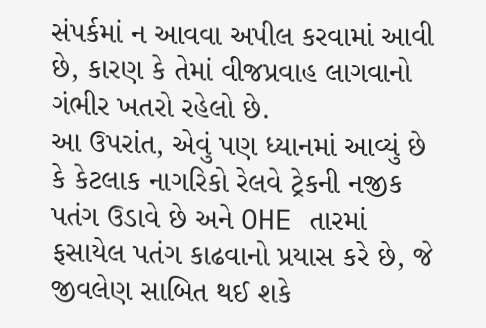સંપર્કમાં ન આવવા અપીલ કરવામાં આવી છે, કારણ કે તેમાં વીજપ્રવાહ લાગવાનો ગંભીર ખતરો રહેલો છે.
આ ઉપરાંત, એવું પણ ધ્યાનમાં આવ્યું છે કે કેટલાક નાગરિકો રેલવે ટ્રેકની નજીક પતંગ ઉડાવે છે અને OHE તારમાં ફસાયેલ પતંગ કાઢવાનો પ્રયાસ કરે છે, જે જીવલેણ સાબિત થઈ શકે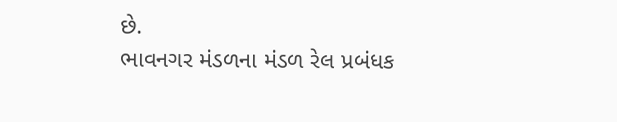છે.
ભાવનગર મંડળના મંડળ રેલ પ્રબંધક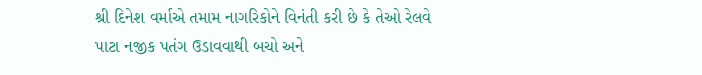શ્રી દિનેશ વર્માએ તમામ નાગરિકોને વિનંતી કરી છે કે તેઓ રેલવે પાટા નજીક પતંગ ઉડાવવાથી બચો અને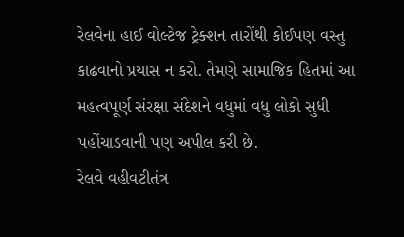રેલવેના હાઈ વોલ્ટેજ ટ્રેક્શન તારોંથી કોઈપણ વસ્તુ કાઢવાનો પ્રયાસ ન કરો. તેમણે સામાજિક હિતમાં આ મહત્વપૂર્ણ સંરક્ષા સંદેશને વધુમાં વધુ લોકો સુધી પહોંચાડવાની પણ અપીલ કરી છે.
રેલવે વહીવટીતંત્ર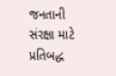જનતાની સંરક્ષા માટે પ્રતિબદ્ધ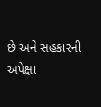છે અને સહકારની અપેક્ષા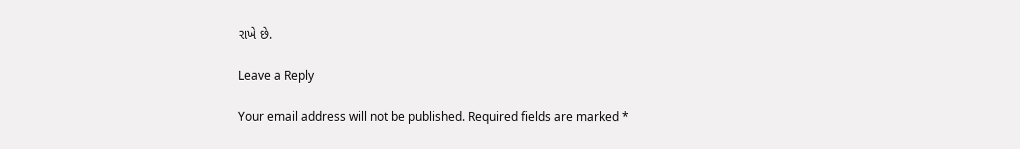રાખે છે.

Leave a Reply

Your email address will not be published. Required fields are marked *